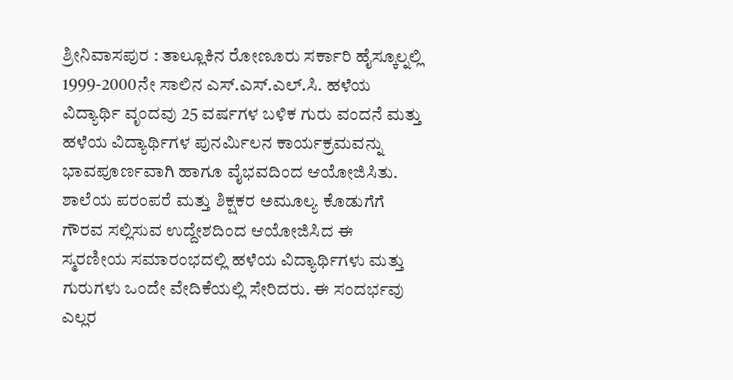ಶ್ರೀನಿವಾಸಪುರ : ತಾಲ್ಲೂಕಿನ ರೋಣೂರು ಸರ್ಕಾರಿ ಹೈಸ್ಕೂಲ್ನಲ್ಲಿ 1999-2000ನೇ ಸಾಲಿನ ಎಸ್.ಎಸ್.ಎಲ್.ಸಿ. ಹಳೆಯ ವಿದ್ಯಾರ್ಥಿ ವೃಂದವು 25 ವರ್ಷಗಳ ಬಳಿಕ ಗುರು ವಂದನೆ ಮತ್ತು ಹಳೆಯ ವಿದ್ಯಾರ್ಥಿಗಳ ಪುನರ್ಮಿಲನ ಕಾರ್ಯಕ್ರಮವನ್ನು ಭಾವಪೂರ್ಣವಾಗಿ ಹಾಗೂ ವೈಭವದಿಂದ ಆಯೋಜಿಸಿತು.
ಶಾಲೆಯ ಪರಂಪರೆ ಮತ್ತು ಶಿಕ್ಷಕರ ಅಮೂಲ್ಯ ಕೊಡುಗೆಗೆ ಗೌರವ ಸಲ್ಲಿಸುವ ಉದ್ದೇಶದಿಂದ ಆಯೋಜಿಸಿದ ಈ ಸ್ಮರಣೀಯ ಸಮಾರಂಭದಲ್ಲಿ ಹಳೆಯ ವಿದ್ಯಾರ್ಥಿಗಳು ಮತ್ತು ಗುರುಗಳು ಒಂದೇ ವೇದಿಕೆಯಲ್ಲಿ ಸೇರಿದರು. ಈ ಸಂದರ್ಭವು ಎಲ್ಲರ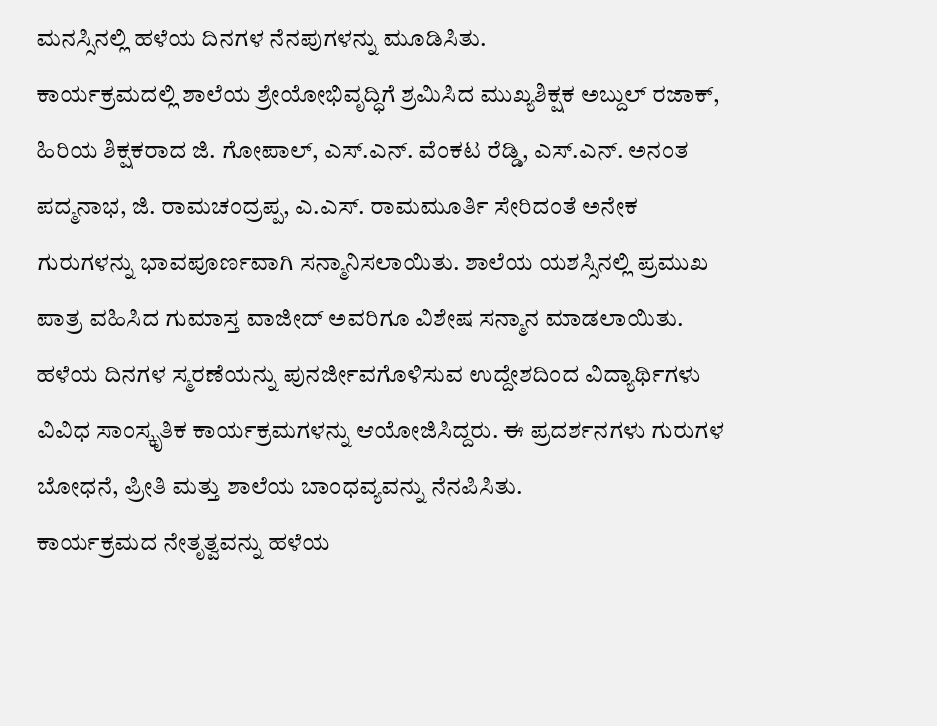ಮನಸ್ಸಿನಲ್ಲಿ ಹಳೆಯ ದಿನಗಳ ನೆನಪುಗಳನ್ನು ಮೂಡಿಸಿತು.
ಕಾರ್ಯಕ್ರಮದಲ್ಲಿ ಶಾಲೆಯ ಶ್ರೇಯೋಭಿವೃದ್ಧಿಗೆ ಶ್ರಮಿಸಿದ ಮುಖ್ಯಶಿಕ್ಷಕ ಅಬ್ದುಲ್ ರಜಾಕ್, ಹಿರಿಯ ಶಿಕ್ಷಕರಾದ ಜಿ. ಗೋಪಾಲ್, ಎಸ್.ಎನ್. ವೆಂಕಟ ರೆಡ್ಡಿ, ಎಸ್.ಎನ್. ಅನಂತ ಪದ್ಮನಾಭ, ಜಿ. ರಾಮಚಂದ್ರಪ್ಪ, ಎ.ಎಸ್. ರಾಮಮೂರ್ತಿ ಸೇರಿದಂತೆ ಅನೇಕ ಗುರುಗಳನ್ನು ಭಾವಪೂರ್ಣವಾಗಿ ಸನ್ಮಾನಿಸಲಾಯಿತು. ಶಾಲೆಯ ಯಶಸ್ಸಿನಲ್ಲಿ ಪ್ರಮುಖ ಪಾತ್ರ ವಹಿಸಿದ ಗುಮಾಸ್ತ ವಾಜೀದ್ ಅವರಿಗೂ ವಿಶೇಷ ಸನ್ಮಾನ ಮಾಡಲಾಯಿತು.
ಹಳೆಯ ದಿನಗಳ ಸ್ಮರಣೆಯನ್ನು ಪುನರ್ಜೀವಗೊಳಿಸುವ ಉದ್ದೇಶದಿಂದ ವಿದ್ಯಾರ್ಥಿಗಳು ವಿವಿಧ ಸಾಂಸ್ಕೃತಿಕ ಕಾರ್ಯಕ್ರಮಗಳನ್ನು ಆಯೋಜಿಸಿದ್ದರು. ಈ ಪ್ರದರ್ಶನಗಳು ಗುರುಗಳ ಬೋಧನೆ, ಪ್ರೀತಿ ಮತ್ತು ಶಾಲೆಯ ಬಾಂಧವ್ಯವನ್ನು ನೆನಪಿಸಿತು.
ಕಾರ್ಯಕ್ರಮದ ನೇತೃತ್ವವನ್ನು ಹಳೆಯ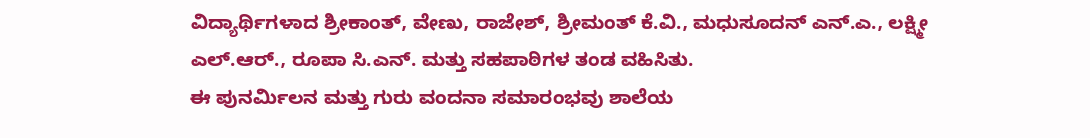ವಿದ್ಯಾರ್ಥಿಗಳಾದ ಶ್ರೀಕಾಂತ್, ವೇಣು, ರಾಜೇಶ್, ಶ್ರೀಮಂತ್ ಕೆ.ವಿ., ಮಧುಸೂದನ್ ಎನ್.ಎ., ಲಕ್ಷ್ಮೀ ಎಲ್.ಆರ್., ರೂಪಾ ಸಿ.ಎನ್. ಮತ್ತು ಸಹಪಾಠಿಗಳ ತಂಡ ವಹಿಸಿತು.
ಈ ಪುನರ್ಮಿಲನ ಮತ್ತು ಗುರು ವಂದನಾ ಸಮಾರಂಭವು ಶಾಲೆಯ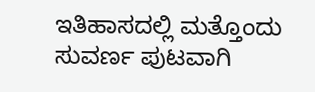ಇತಿಹಾಸದಲ್ಲಿ ಮತ್ತೊಂದು ಸುವರ್ಣ ಪುಟವಾಗಿ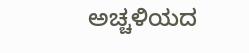ಅಚ್ಚಳಿಯದ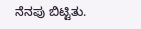ನೆನಪು ಬಿಟ್ಟಿತು.